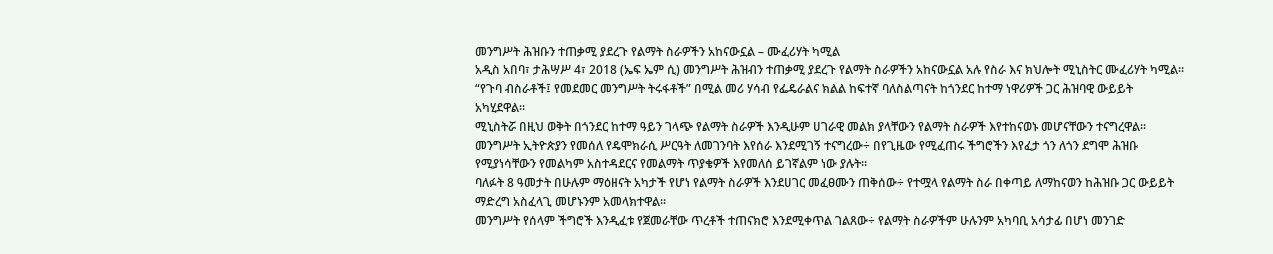መንግሥት ሕዝቡን ተጠቃሚ ያደረጉ የልማት ስራዎችን አከናውኗል – ሙፈሪሃት ካሚል
አዲስ አበባ፣ ታሕሣሥ 4፣ 2018 (ኤፍ ኤም ሲ) መንግሥት ሕዝብን ተጠቃሚ ያደረጉ የልማት ስራዎችን አከናውኗል አሉ የስራ እና ክህሎት ሚኒስትር ሙፈሪሃት ካሚል።
“የጉባ ብስራቶች፤ የመደመር መንግሥት ትሩፋቶች” በሚል መሪ ሃሳብ የፌዴራልና ክልል ከፍተኛ ባለስልጣናት ከጎንደር ከተማ ነዋሪዎች ጋር ሕዝባዊ ውይይት አካሂደዋል።
ሚኒስትሯ በዚህ ወቅት በጎንደር ከተማ ዓይን ገላጭ የልማት ስራዎች እንዲሁም ሀገራዊ መልክ ያላቸውን የልማት ስራዎች እየተከናወኑ መሆናቸውን ተናግረዋል።
መንግሥት ኢትዮጵያን የመሰለ የዴሞክራሲ ሥርዓት ለመገንባት እየሰራ እንደሚገኝ ተናግረው÷ በየጊዜው የሚፈጠሩ ችግሮችን እየፈታ ጎን ለጎን ደግሞ ሕዝቡ የሚያነሳቸውን የመልካም አስተዳደርና የመልማት ጥያቄዎች እየመለሰ ይገኛልም ነው ያሉት።
ባለፉት 8 ዓመታት በሁሉም ማዕዘናት አካታች የሆነ የልማት ስራዎች እንደሀገር መፈፀሙን ጠቅሰው÷ የተሟላ የልማት ስራ በቀጣይ ለማከናወን ከሕዝቡ ጋር ውይይት ማድረግ አስፈላጊ መሆኑንም አመላክተዋል።
መንግሥት የሰላም ችግሮች እንዲፈቱ የጀመራቸው ጥረቶች ተጠናክሮ እንደሚቀጥል ገልጸው÷ የልማት ስራዎችም ሁሉንም አካባቢ አሳታፊ በሆነ መንገድ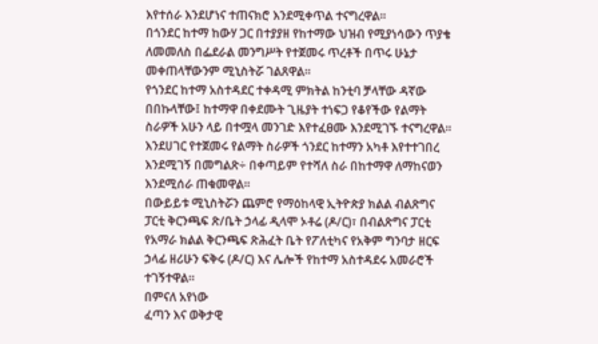እየተሰራ እንደሆነና ተጠናክሮ እንደሚቀጥል ተናግረዋል።
በጎንደር ከተማ ከውሃ ጋር በተያያዘ የከተማው ህዝብ የሚያነሳውን ጥያቄ ለመመለስ በፌደራል መንግሥት የተጀመሩ ጥረቶች በጥሩ ሁኔታ መቀጠላቸውንም ሚኒስትሯ ገልጸዋል።
የጎንደር ከተማ አስተዳደር ተቀዳሚ ምክትል ከንቲባ ቻላቸው ዳኛው በበኩላቸው፤ ከተማዋ በቀደሙት ጊዜያት ተነፍጋ የቆየችው የልማት ስራዎች አሁን ላይ በተሟላ መንገድ እየተፈፀሙ እንደሚገኙ ተናግረዋል።
እንደሀገር የተጀመሩ የልማት ስራዎች ጎንደር ከተማን አካቶ እየተተገበረ እንደሚገኝ በመግልጽ÷ በቀጣይም የተሻለ ስራ በከተማዋ ለማከናወን እንደሚሰራ ጠቁመዋል።
በውይይቱ ሚኒስትሯን ጨምሮ የማዕከላዊ ኢትዮጵያ ክልል ብልጽግና ፓርቲ ቅርንጫፍ ጽ/ቤት ኃላፊ ዲላሞ ኦቶሬ (ዶ/ር)፣ በብልጽግና ፓርቲ የአማራ ክልል ቅርንጫፍ ጽሕፈት ቤት የፖለቲካና የአቅም ግንባታ ዘርፍ ኃላፊ ዘሪሁን ፍቅሩ (ዶ/ር) እና ሌሎች የከተማ አስተዳደሩ አመራሮች ተገኝተዋል።
በምናለ አየነው
ፈጣን እና ወቅታዊ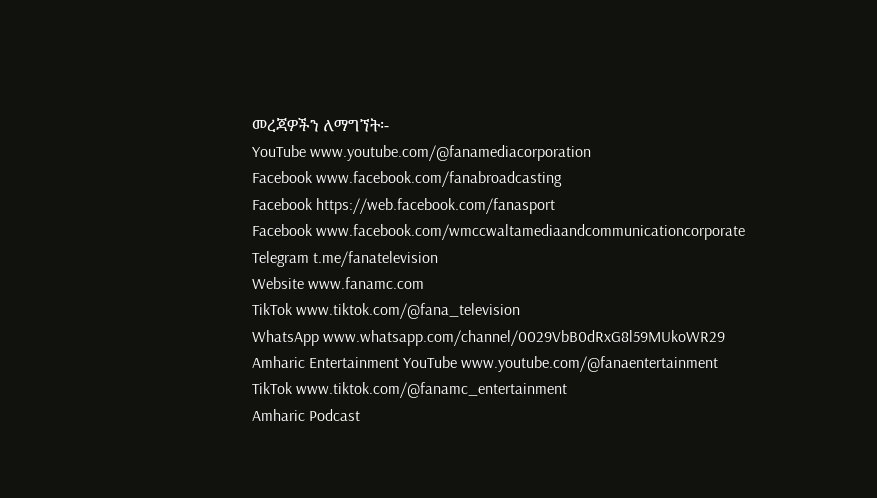መረጃዎችን ለማግኘት፡-
YouTube www.youtube.com/@fanamediacorporation
Facebook www.facebook.com/fanabroadcasting
Facebook https://web.facebook.com/fanasport
Facebook www.facebook.com/wmccwaltamediaandcommunicationcorporate
Telegram t.me/fanatelevision
Website www.fanamc.com
TikTok www.tiktok.com/@fana_television
WhatsApp www.whatsapp.com/channel/0029VbB0dRxG8l59MUkoWR29
Amharic Entertainment YouTube www.youtube.com/@fanaentertainment
TikTok www.tiktok.com/@fanamc_entertainment
Amharic Podcast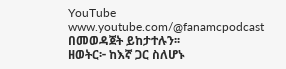YouTube www.youtube.com/@fanamcpodcast በመወዳጀት ይከታተሉን፡፡
ዘወትር፦ ከእኛ ጋር ስለሆኑ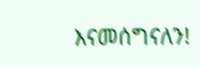እናመሰግናለን!